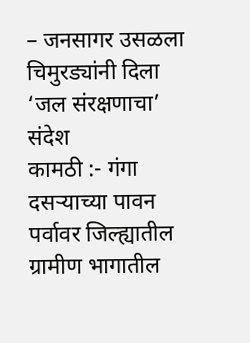– जनसागर उसळला चिमुरड्यांनी दिला ‘जल संरक्षणाचा’ संदेश
कामठी :- गंगा दसऱ्याच्या पावन पर्वावर जिल्ह्यातील ग्रामीण भागातील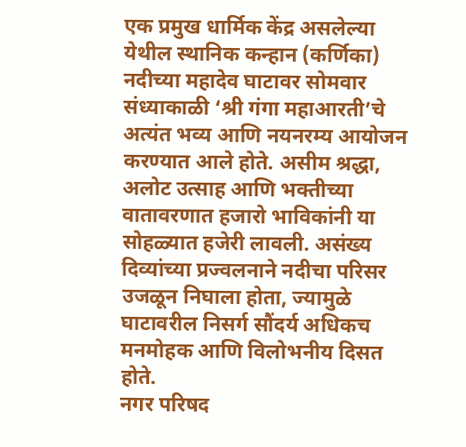एक प्रमुख धार्मिक केंद्र असलेल्या येथील स्थानिक कन्हान (कर्णिका) नदीच्या महादेव घाटावर सोमवार संध्याकाळी ‘श्री गंगा महाआरती’चे अत्यंत भव्य आणि नयनरम्य आयोजन करण्यात आले होते. असीम श्रद्धा, अलोट उत्साह आणि भक्तीच्या वातावरणात हजारो भाविकांनी या सोहळ्यात हजेरी लावली. असंख्य दिव्यांच्या प्रज्वलनाने नदीचा परिसर उजळून निघाला होता, ज्यामुळे घाटावरील निसर्ग सौंदर्य अधिकच मनमोहक आणि विलोभनीय दिसत होते.
नगर परिषद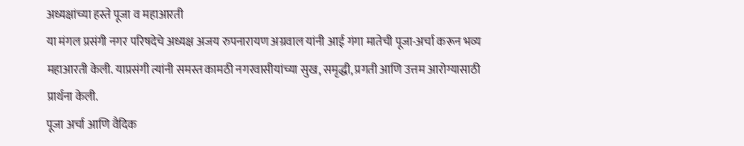अध्यक्षांच्या हस्ते पूजा व महाआरती
या मंगल प्रसंगी नगर परिषदेचे अध्यक्ष अजय रुपनारायण अग्रवाल यांनी आई गंगा मातेची पूजा-अर्चा करून भव्य महाआरती केली. याप्रसंगी त्यांनी समस्त कामठी नगरवासीयांच्या सुख, समृद्धी, प्रगती आणि उत्तम आरोग्यासाठी प्रार्थना केली.
पूजा अर्चा आणि वैदिक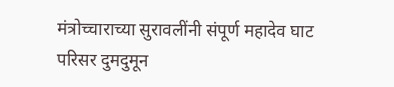मंत्रोच्चाराच्या सुरावलींनी संपूर्ण महादेव घाट परिसर दुमदुमून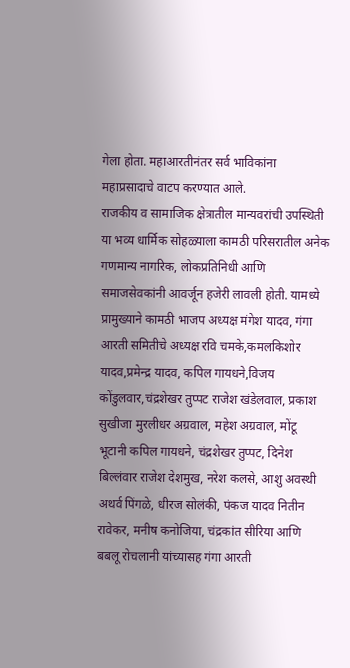गेला होता. महाआरतीनंतर सर्व भाविकांना महाप्रसादाचे वाटप करण्यात आले.
राजकीय व सामाजिक क्षेत्रातील मान्यवरांची उपस्थिती
या भव्य धार्मिक सोहळ्याला कामठी परिसरातील अनेक गणमान्य नागरिक, लोकप्रतिनिधी आणि समाजसेवकांनी आवर्जून हजेरी लावली होती. यामध्ये प्रामुख्याने कामठी भाजप अध्यक्ष मंगेश यादव, गंगा आरती समितीचे अध्यक्ष रवि चमके,कमलकिशोर यादव,प्रमेन्द्र यादव, कपिल गायधने,विजय कोंडुलवार,चंद्रशेखर तुप्पट राजेश खंडेलवाल, प्रकाश सुखीजा मुरलीधर अग्रवाल, महेश अग्रवाल, मोंटू भूटानी कपिल गायधने, चंद्रशेखर तुप्पट, दिनेश बिल्लंवार राजेश देशमुख, नरेश कलसे, आशु अवस्थी अथर्व पिंगळे, धीरज सोलंकी, पंकज यादव नितीन रावेकर, मनीष कनोजिया, चंद्रकांत सीरिया आणि बबलू रोचलानी यांच्यासह गंगा आरती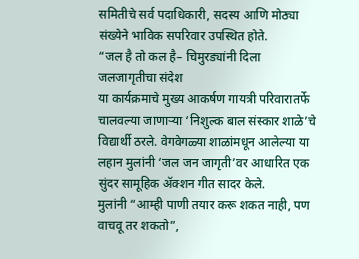समितीचे सर्व पदाधिकारी, सदस्य आणि मोठ्या संख्येने भाविक सपरिवार उपस्थित होते.
“जल है तो कल है– चिमुरड्यांनी दिला जलजागृतीचा संदेश
या कार्यक्रमाचे मुख्य आकर्षण गायत्री परिवारातर्फे चालवल्या जाणाऱ्या ‘निशुल्क बाल संस्कार शाळे’चे विद्यार्थी ठरले. वेगवेगळ्या शाळांमधून आलेल्या या लहान मुलांनी ‘जल जन जागृती’वर आधारित एक सुंदर सामूहिक ॲक्शन गीत सादर केले.
मुलांनी “आम्ही पाणी तयार करू शकत नाही, पण वाचवू तर शकतो”,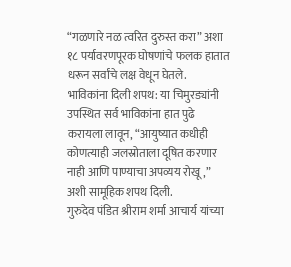“गळणारे नळ त्वरित दुरुस्त करा” अशा १८ पर्यावरणपूरक घोषणांचे फलक हातात धरून सर्वांचे लक्ष वेधून घेतले.
भाविकांना दिली शपथ: या चिमुरड्यांनी उपस्थित सर्व भाविकांना हात पुढे करायला लावून, “आयुष्यात कधीही कोणत्याही जलस्रोताला दूषित करणार नाही आणि पाण्याचा अपव्यय रोखू,” अशी सामूहिक शपथ दिली.
गुरुदेव पंडित श्रीराम शर्मा आचार्य यांच्या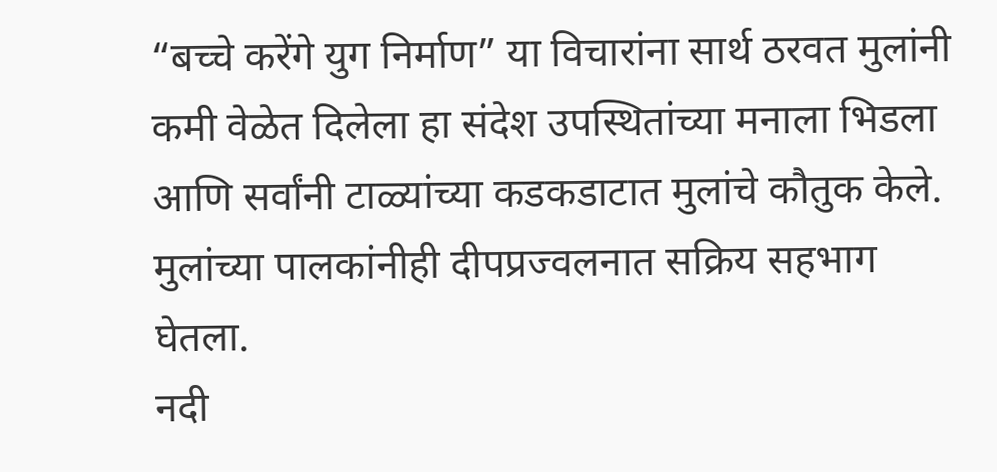“बच्चे करेंगे युग निर्माण” या विचारांना सार्थ ठरवत मुलांनी कमी वेळेत दिलेला हा संदेश उपस्थितांच्या मनाला भिडला आणि सर्वांनी टाळ्यांच्या कडकडाटात मुलांचे कौतुक केले. मुलांच्या पालकांनीही दीपप्रज्वलनात सक्रिय सहभाग घेतला.
नदी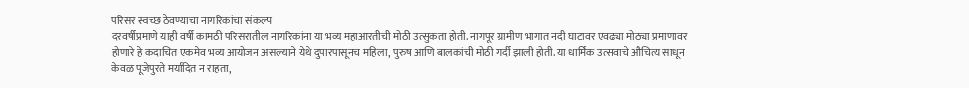परिसर स्वच्छ ठेवण्याचा नागरिकांचा संकल्प
दरवर्षीप्रमाणे याही वर्षी कामठी परिसरातील नागरिकांना या भव्य महाआरतीची मोठी उत्सुकता होती. नागपूर ग्रामीण भागात नदी घाटावर एवढ्या मोठ्या प्रमाणावर होणारे हे कदाचित एकमेव भव्य आयोजन असल्याने येथे दुपारपासूनच महिला, पुरुष आणि बालकांची मोठी गर्दी झाली होती. या धार्मिक उत्सवाचे औचित्य साधून केवळ पूजेपुरते मर्यादित न राहता,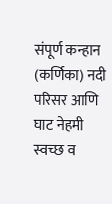संपूर्ण कन्हान (कर्णिका) नदी परिसर आणि घाट नेहमी स्वच्छ व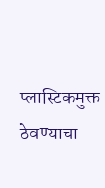प्लास्टिकमुक्त ठेवण्याचा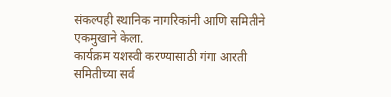संकल्पही स्थानिक नागरिकांनी आणि समितीने एकमुखाने केला.
कार्यक्रम यशस्वी करण्यासाठी गंगा आरती समितीच्या सर्व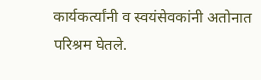कार्यकर्त्यांनी व स्वयंसेवकांनी अतोनात परिश्रम घेतले.